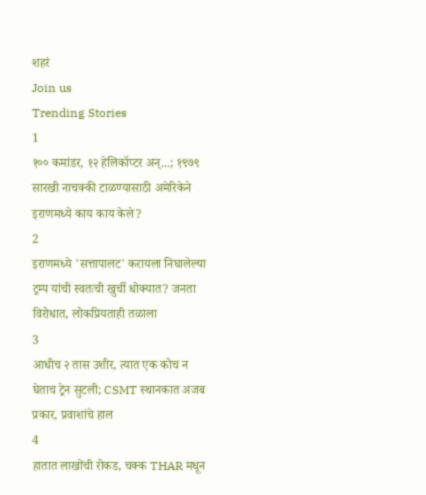शहरं
Join us
Trending Stories
1
१०० कमांडर, १२ हेलिकॉप्टर अन्...; १९७९ सारखी नाचक्की टाळण्यासाठी अमेरिकेने इराणमध्ये काय काय केले?
2
इराणमध्ये 'सत्तापालट' करायला निघालेल्या ट्रम्प यांची स्वतःची खुर्ची धोक्यात? जनता विरोधात, लोकप्रियताही तळाला
3
आधीच २ तास उशीर, त्यात एक कोच न घेताच ट्रेन सुटली; CSMT स्थानकात अजब प्रकार, प्रवाशांचे हाल
4
हातात लाखोंची रोकड, चक्क THAR मधून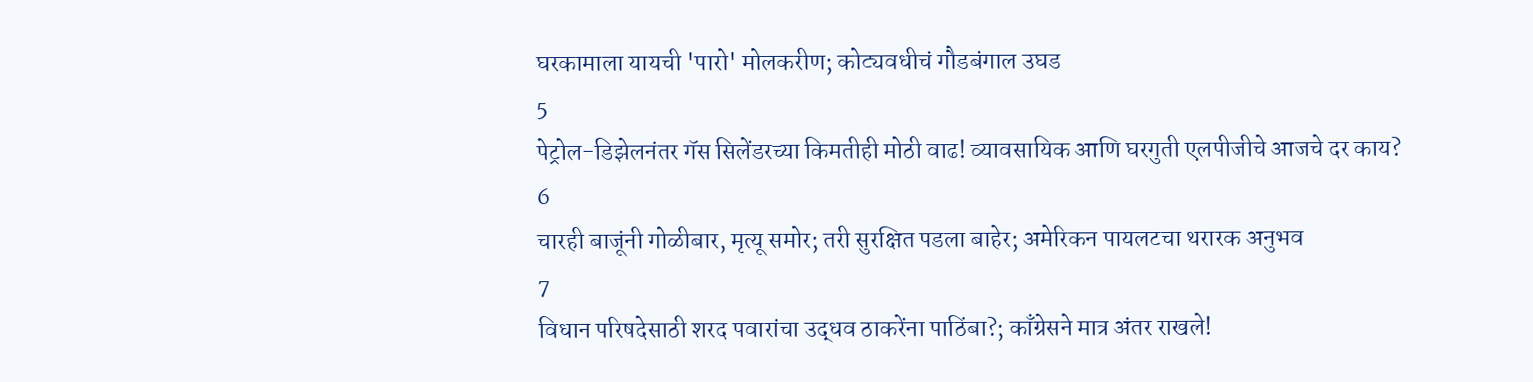घरकामाला यायची 'पारो' मोलकरीण; कोट्यवधीचं गौडबंगाल उघड
5
पेट्रोल-डिझेलनंतर गॅस सिलेंडरच्या किमतीही मोठी वाढ! व्यावसायिक आणि घरगुती एलपीजीचे आजचे दर काय?
6
चारही बाजूंनी गोळीबार, मृत्यू समोर; तरी सुरक्षित पडला बाहेर; अमेरिकन पायलटचा थरारक अनुभव
7
विधान परिषदेसाठी शरद पवारांचा उद्धव ठाकरेंना पाठिंबा?; काँग्रेसने मात्र अंतर राखले!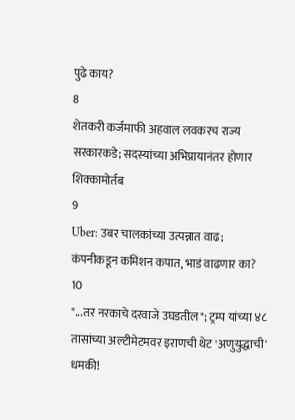पुढे काय?
8
शेतकरी कर्जमाफी अहवाल लवकरच राज्य सरकारकडे; सदस्यांच्या अभिप्रायानंतर होणार शिक्कामोर्तब
9
Uber: उबर चालकांच्या उत्पन्नात वाढ; कंपनीकडून कमिशन कपात, भाडं वाढणार का?
10
"...तर नरकाचे दरवाजे उघडतील"; ट्रम्प यांच्या ४८ तासांच्या अल्टीमेटमवर इराणची थेट 'अणुयुद्धाची' धमकी!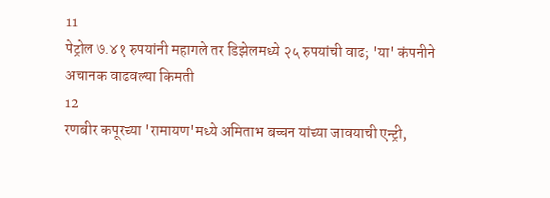11
पेट्रोल ७.४१ रुपयांनी महागले तर डिझेलमध्ये २५ रुपयांची वाढ; 'या' कंपनीने अचानक वाढवल्या किमती
12
रणबीर कपूरच्या 'रामायण'मध्ये अमिताभ बच्चन यांच्या जावयाची एन्ट्री,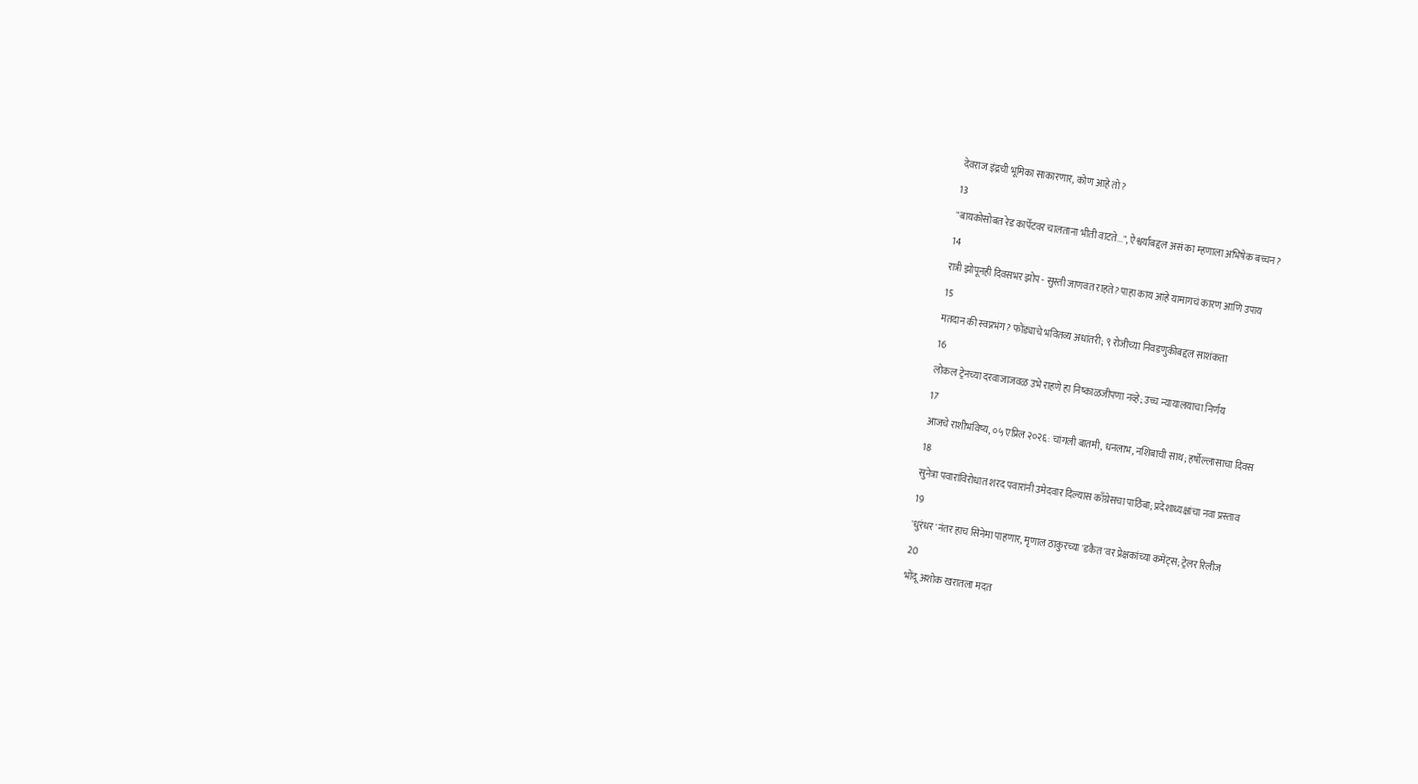देवराज इंद्रची भूमिका साकारणार, कोण आहे तो?
13
"बायकोसोबत रेड कार्पेटवर चालताना भीती वाटते...", ऐश्वर्याबद्दल असं का म्हणाला अभिषेक बच्चन?
14
रात्री झोपूनही दिवसभर झोप - सुस्ती जाणवत राहते? पाहा काय आहे यामागचं कारण आणि उपाय
15
मतदान की स्वप्नभंग? फोंड्याचे भवितव्य अधांतरी; ९ रोजीच्या निवडणुकीबद्दल साशंकता
16
लोकल ट्रेनच्या दरवाजाजवळ उभे राहणे हा निष्काळजीपणा नव्हे; उच्च न्यायालयाचा निर्णय
17
आजचे राशीभविष्य, ०५ एप्रिल २०२६: चांगली बातमी, धनलाभ, नशिबाची साथ; हर्षोल्लासाचा दिवस
18
सुनेत्रा पवारांविरोधात शरद पवारांनी उमेदवार दिल्यास काँग्रेसचा पाठिंबा; प्रदेशाध्यक्षांचा नवा प्रस्ताव
19
'धुरंधर'नंतर हाच सिनेमा पाहणार, मृणाल ठाकुरच्या 'डकैत'वर प्रेक्षकांच्या कमेंट्स; ट्रेलर रिलीज
20
भोंदू अशोक खरातला मदत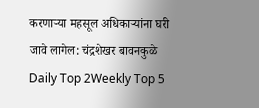करणाऱ्या महसूल अधिकाऱ्यांना घरी जावे लागेल: चंद्रशेखर बावनकुळे
Daily Top 2Weekly Top 5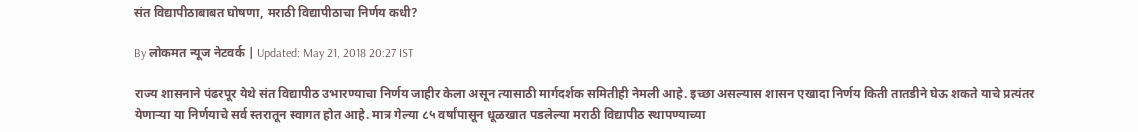संत विद्यापीठाबाबत घोषणा, मराठी विद्यापीठाचा निर्णय कधी?

By लोकमत न्यूज नेटवर्क | Updated: May 21, 2018 20:27 IST

राज्य शासनाने पंढरपूर येथे संत विद्यापीठ उभारण्याचा निर्णय जाहीर केला असून त्यासाठी मार्गदर्शक समितीही नेमली आहे. इच्छा असल्यास शासन एखादा निर्णय किती तातडीने घेऊ शकते याचे प्रत्यंतर येणाऱ्या या निर्णयाचे सर्व स्तरातून स्वागत होत आहे. मात्र गेल्या ८५ वर्षांपासून धूळखात पडलेल्या मराठी विद्यापीठ स्थापण्याच्या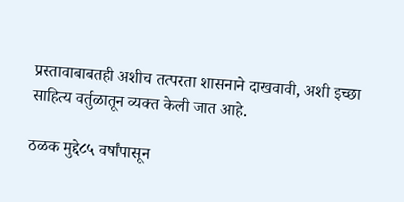प्रस्तावाबाबतही अशीच तत्परता शासनाने दाखवावी, अशी इच्छा साहित्य वर्तुळातून व्यक्त केली जात आहे.

ठळक मुद्दे८५ वर्षांपासून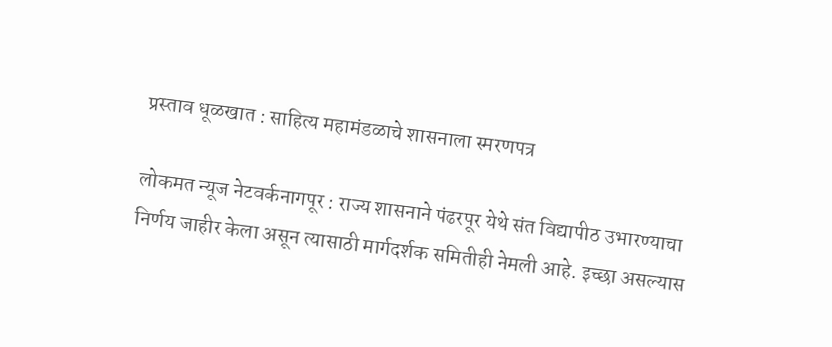प्रस्ताव धूळखात : साहित्य महामंडळाचे शासनाला स्मरणपत्र

लोकमत न्यूज नेटवर्कनागपूर : राज्य शासनाने पंढरपूर येथे संत विद्यापीठ उभारण्याचा निर्णय जाहीर केला असून त्यासाठी मार्गदर्शक समितीही नेमली आहे. इच्छा असल्यास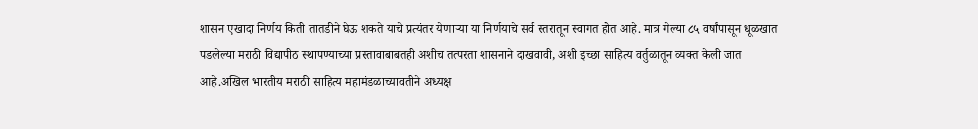शासन एखादा निर्णय किती तातडीने घेऊ शकते याचे प्रत्यंतर येणाऱ्या या निर्णयाचे सर्व स्तरातून स्वागत होत आहे. मात्र गेल्या ८५ वर्षांपासून धूळखात पडलेल्या मराठी विद्यापीठ स्थापण्याच्या प्रस्तावाबाबतही अशीच तत्परता शासनाने दाखवावी, अशी इच्छा साहित्य वर्तुळातून व्यक्त केली जात आहे.अखिल भारतीय मराठी साहित्य महामंडळाच्यावतीने अध्यक्ष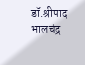डॉ.श्रीपाद भालचंद्र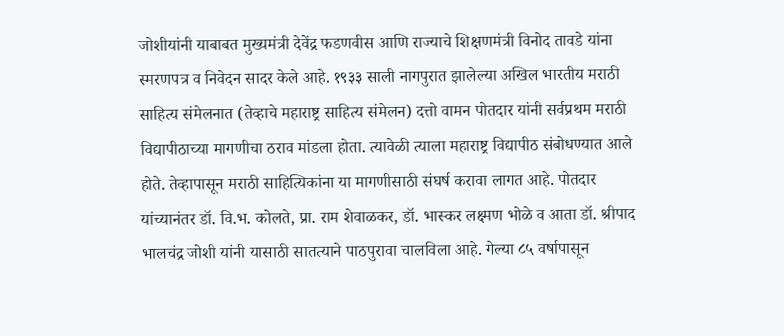जोशीयांनी याबाबत मुख्यमंत्री देवेंद्र फडणवीस आणि राज्याचे शिक्षणमंत्री विनोद तावडे यांना स्मरणपत्र व निवेदन सादर केले आहे. १९३३ साली नागपुरात झालेल्या अखिल भारतीय मराठी साहित्य संमेलनात (तेव्हाचे महाराष्ट्र साहित्य संमेलन) दत्तो वामन पोतदार यांनी सर्वप्रथम मराठी विद्यापीठाच्या मागणीचा ठराव मांडला होता. त्यावेळी त्याला महाराष्ट्र विद्यापीठ संबोधण्यात आले होते. तेव्हापासून मराठी साहित्यिकांना या मागणीसाठी संघर्ष करावा लागत आहे. पोतदार यांच्यानंतर डॉ. वि.भ. कोलते, प्रा. राम शेवाळकर, डॉ. भास्कर लक्ष्मण भोळे व आता डॉ. श्रीपाद भालचंद्र जोशी यांनी यासाठी सातत्याने पाठपुरावा चालविला आहे. गेल्या ८५ वर्षापासून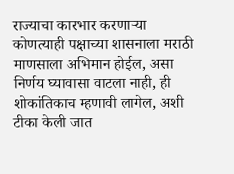राज्याचा कारभार करणाऱ्या कोणत्याही पक्षाच्या शासनाला मराठी माणसाला अभिमान होईल, असा निर्णय घ्यावासा वाटला नाही, ही शोकांतिकाच म्हणावी लागेल, अशी टीका केली जात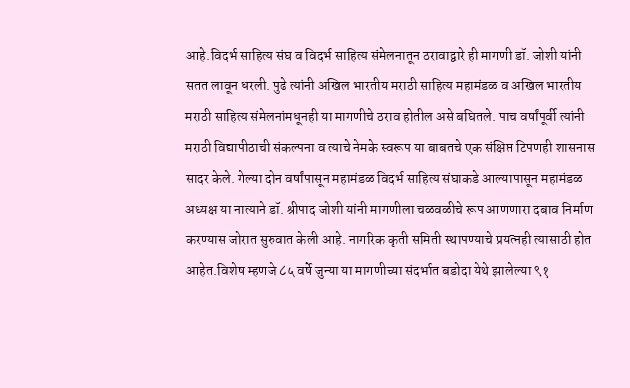आहे.विदर्भ साहित्य संघ व विदर्भ साहित्य संमेलनातून ठरावाद्वारे ही मागणी डॉ. जोशी यांनी सतत लावून धरली. पुढे त्यांनी अखिल भारतीय मराठी साहित्य महामंडळ व अखिल भारतीय मराठी साहित्य संमेलनांमधूनही या मागणीचे ठराव होतील असे बघितले. पाच वर्षांपूर्वी त्यांनी मराठी विद्यापीठाची संकल्पना व त्याचे नेमके स्वरूप या बाबतचे एक संक्षिप्त टिपणही शासनास सादर केले. गेल्या दोन वर्षांपासून महामंडळ विदर्भ साहित्य संघाकडे आल्यापासून महामंडळ अध्यक्ष या नात्याने डॉ. श्रीपाद जोशी यांनी मागणीला चळवळीचे रूप आणणारा दबाव निर्माण करण्यास जोरात सुरुवात केली आहे. नागरिक कृती समिती स्थापण्याचे प्रयत्नही त्यासाठी होत आहेत.विशेष म्हणजे ८५ वर्षे जुन्या या मागणीच्या संदर्भात बडोदा येथे झालेल्या ९१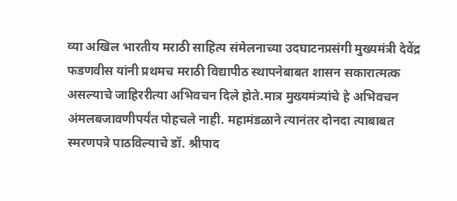व्या अखिल भारतीय मराठी साहित्य संमेलनाच्या उदघाटनप्रसंगी मुख्यमंत्री देवेंद्र फडणवीस यांनी प्रथमच मराठी विद्यापीठ स्थापनेबाबत शासन सकारात्मत्क असल्याचे जाहिररीत्या अभिवचन दिले होते.मात्र मुख्यमंत्र्यांचे हे अभिवचन अंमलबजावणीपर्यंत पोहचले नाही. महामंडळाने त्यानंतर दोनदा त्याबाबत स्मरणपत्रे पाठविल्याचे डॉ. श्रीपाद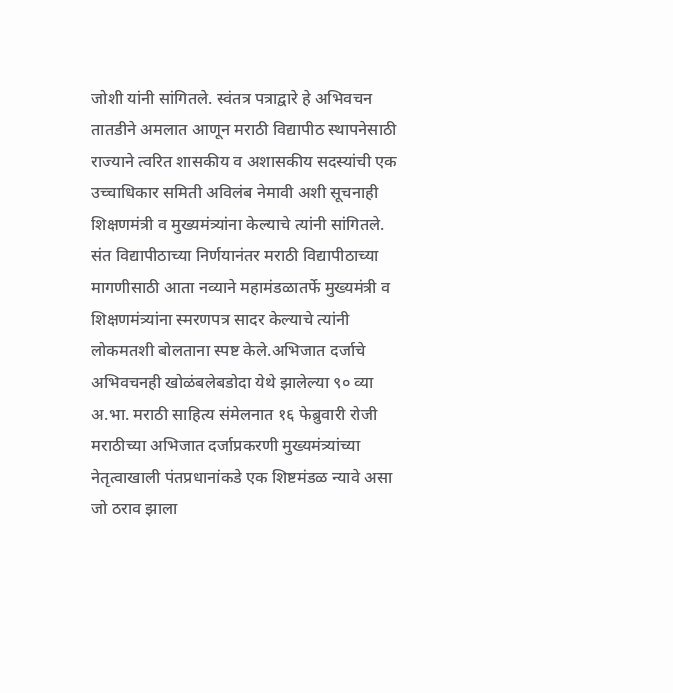जोशी यांनी सांगितले. स्वंतत्र पत्राद्वारे हे अभिवचन तातडीने अमलात आणून मराठी विद्यापीठ स्थापनेसाठी राज्याने त्वरित शासकीय व अशासकीय सदस्यांची एक उच्चाधिकार समिती अविलंब नेमावी अशी सूचनाही शिक्षणमंत्री व मुख्यमंत्र्यांना केल्याचे त्यांनी सांगितले. संत विद्यापीठाच्या निर्णयानंतर मराठी विद्यापीठाच्या मागणीसाठी आता नव्याने महामंडळातर्फे मुख्यमंत्री व शिक्षणमंत्र्यांना स्मरणपत्र सादर केल्याचे त्यांनी लोकमतशी बोलताना स्पष्ट केले.अभिजात दर्जाचे अभिवचनही खोळंबलेबडोदा येथे झालेल्या ९० व्या अ.भा. मराठी साहित्य संमेलनात १६ फेब्रुवारी रोजी मराठीच्या अभिजात दर्जाप्रकरणी मुख्यमंत्र्यांच्या नेतृत्वाखाली पंतप्रधानांकडे एक शिष्टमंडळ न्यावे असा जो ठराव झाला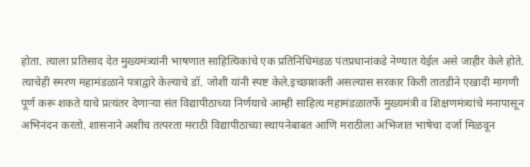होता. त्याला प्रतिसाद देत मुख्यमंत्र्यांनी भाषणात साहित्यिकांचे एक प्रतिनिधिमंडळ पंतप्रधानांकडे नेण्यात येईल असे जाहीर केले होते. त्याचेही स्मरण महामंडळाने पत्राद्वारे केल्याचे डॉ. जोशी यांनी स्पष्ट केले.इच्छाशक्ती असल्यास सरकार किती तातडीने एखादी मागणी पूर्ण करू शकते याचे प्रत्यंतर देणाऱ्या संत विद्यापीठाच्या निर्णयाचे आम्ही साहित्य महामंडळातर्फे मुख्यमंत्री व शिक्षणमंत्र्यांचे मनापासून अभिनंदन करतो. शासनाने अशीच तत्परता मराठी विद्यापीठाच्या स्थापनेबाबत आणि मराठीला अभिजात भाषेचा दर्जा मिळवून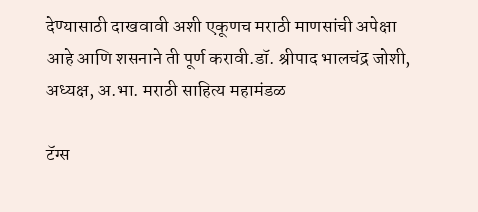देण्यासाठी दाखवावी अशी एकूणच मराठी माणसांची अपेक्षा आहे आणि शसनाने ती पूर्ण करावी.डॉ. श्रीपाद भालचंद्र जोशी, अध्यक्ष, अ.भा. मराठी साहित्य महामंडळ

टॅग्स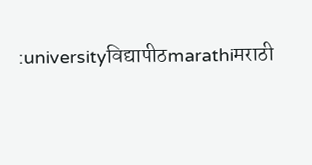:universityविद्यापीठmarathiमराठी